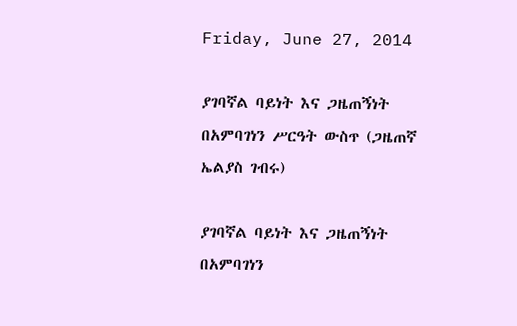Friday, June 27, 2014

ያገባኛል ባይነት እና ጋዜጠኝነት በአምባገነን ሥርዓት ውስጥ (ጋዜጠኛ ኤልያስ ገብሩ)

ያገባኛል ባይነት እና ጋዜጠኝነት በአምባገነን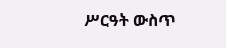ሥርዓት ውስጥ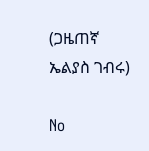(ጋዜጠኛ ኤልያስ ገብሩ)

No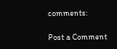comments:

Post a Comment